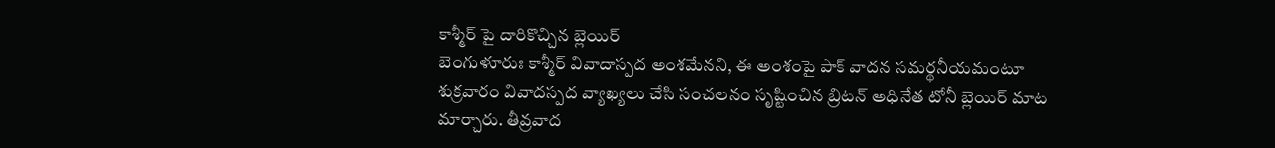కాశ్మీర్ పై దారికొచ్చిన బ్లెయిర్
బెంగుళూరుః కాశ్మీర్ వివాదాస్పద అంశమేనని, ఈ అంశంపై పాక్ వాదన సమర్థనీయమంటూ శుక్రవారం వివాదస్పద వ్యాఖ్యలు చేసి సంచలనం సృష్టించిన బ్రిటన్ అధినేత టోనీ బ్లెయిర్ మాట మార్చారు. తీవ్రవాద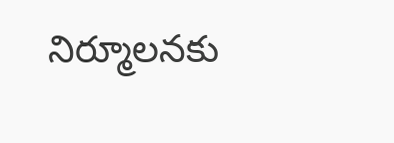నిర్మూలనకు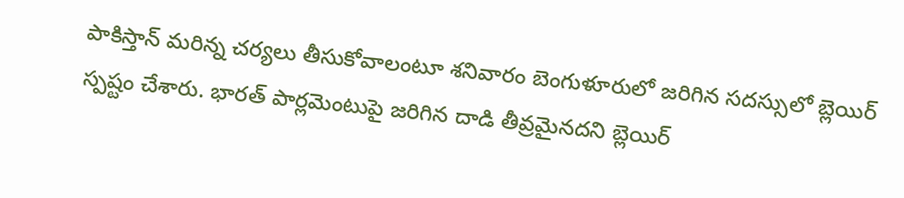పాకిస్తాన్ మరిన్న చర్యలు తీసుకోవాలంటూ శనివారం బెంగుళూరులో జరిగిన సదస్సులో బ్లెయిర్ స్పష్టం చేశారు. భారత్ పార్లమెంటుపై జరిగిన దాడి తీవ్రమైనదని బ్లెయిర్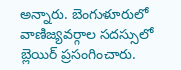అన్నారు. బెంగుళూరులో వాణిజ్యవర్గాల సదస్సులో బ్లెయిర్ ప్రసంగించారు.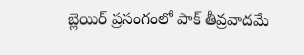బ్లెయిర్ ప్రసంగంలో పాక్ తీవ్రవాదమే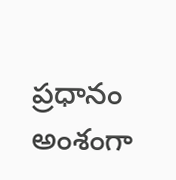ప్రధానం అంశంగా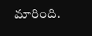మారింది.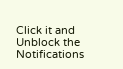Click it and Unblock the Notifications